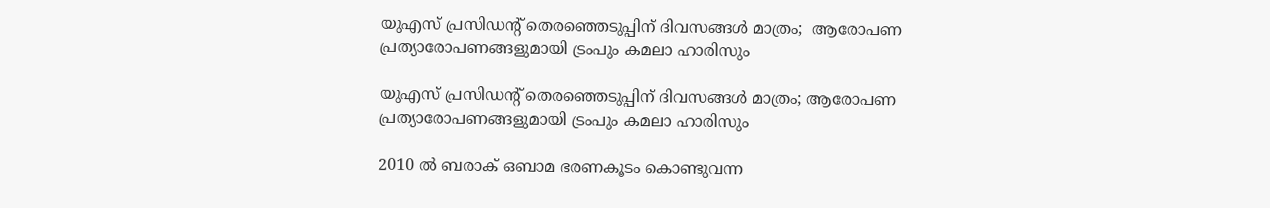യുഎസ് പ്രസിഡൻ്റ് തെരഞ്ഞെടുപ്പിന് ദിവസങ്ങൾ മാത്രം;  ആരോപണ പ്രത്യാരോപണങ്ങളുമായി ട്രംപും കമലാ ഹാരിസും

യുഎസ് പ്രസിഡൻ്റ് തെരഞ്ഞെടുപ്പിന് ദിവസങ്ങൾ മാത്രം; ആരോപണ പ്രത്യാരോപണങ്ങളുമായി ട്രംപും കമലാ ഹാരിസും

2010 ൽ ബരാക് ഒബാമ ഭരണകൂടം കൊണ്ടുവന്ന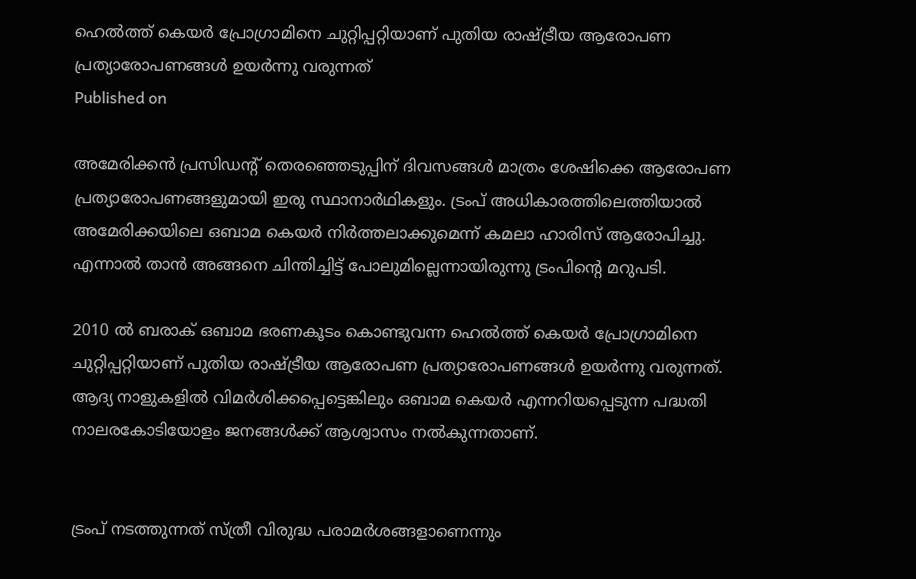ഹെൽത്ത് കെയർ പ്രോഗ്രാമിനെ ചുറ്റിപ്പറ്റിയാണ് പുതിയ രാഷ്ട്രീയ ആരോപണ പ്രത്യാരോപണങ്ങൾ ഉയർന്നു വരുന്നത്
Published on

അമേരിക്കൻ പ്രസിഡൻ്റ് തെരഞ്ഞെടുപ്പിന് ദിവസങ്ങൾ മാത്രം ശേഷിക്കെ ആരോപണ പ്രത്യാരോപണങ്ങളുമായി ഇരു സ്ഥാനാർഥികളും. ട്രംപ് അധികാരത്തിലെത്തിയാൽ അമേരിക്കയിലെ ഒബാമ കെയർ നിർത്തലാക്കുമെന്ന് കമലാ ഹാരിസ് ആരോപിച്ചു. എന്നാൽ താൻ അങ്ങനെ ചിന്തിച്ചിട്ട് പോലുമില്ലെന്നായിരുന്നു ട്രംപിന്‍റെ മറുപടി.

2010 ൽ ബരാക് ഒബാമ ഭരണകൂടം കൊണ്ടുവന്ന ഹെൽത്ത് കെയർ പ്രോഗ്രാമിനെ ചുറ്റിപ്പറ്റിയാണ് പുതിയ രാഷ്ട്രീയ ആരോപണ പ്രത്യാരോപണങ്ങൾ ഉയർന്നു വരുന്നത്. ആദ്യ നാളുകളിൽ വിമർശിക്കപ്പെട്ടെങ്കിലും ഒബാമ കെയർ എന്നറിയപ്പെടുന്ന പദ്ധതി നാലരകോടിയോളം ജനങ്ങൾക്ക് ആശ്വാസം നൽകുന്നതാണ്.


ട്രംപ് നടത്തുന്നത് സ്ത്രീ വിരുദ്ധ പരാമർശങ്ങളാണെന്നും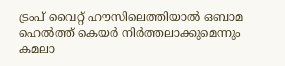ട്രംപ് വൈറ്റ് ഹൗസിലെത്തിയാൽ ഒബാമ ഹെൽത്ത് കെയർ നിർത്തലാക്കുമെന്നും കമലാ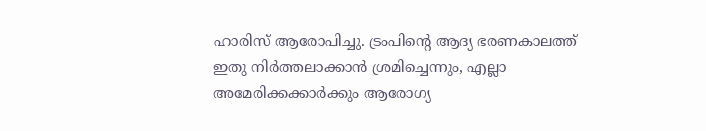ഹാരിസ് ആരോപിച്ചു. ട്രംപിൻ്റെ ആദ്യ ഭരണകാലത്ത് ഇതു നിർത്തലാക്കാൻ ശ്രമിച്ചെന്നും, എല്ലാ അമേരിക്കക്കാർക്കും ആരോഗ്യ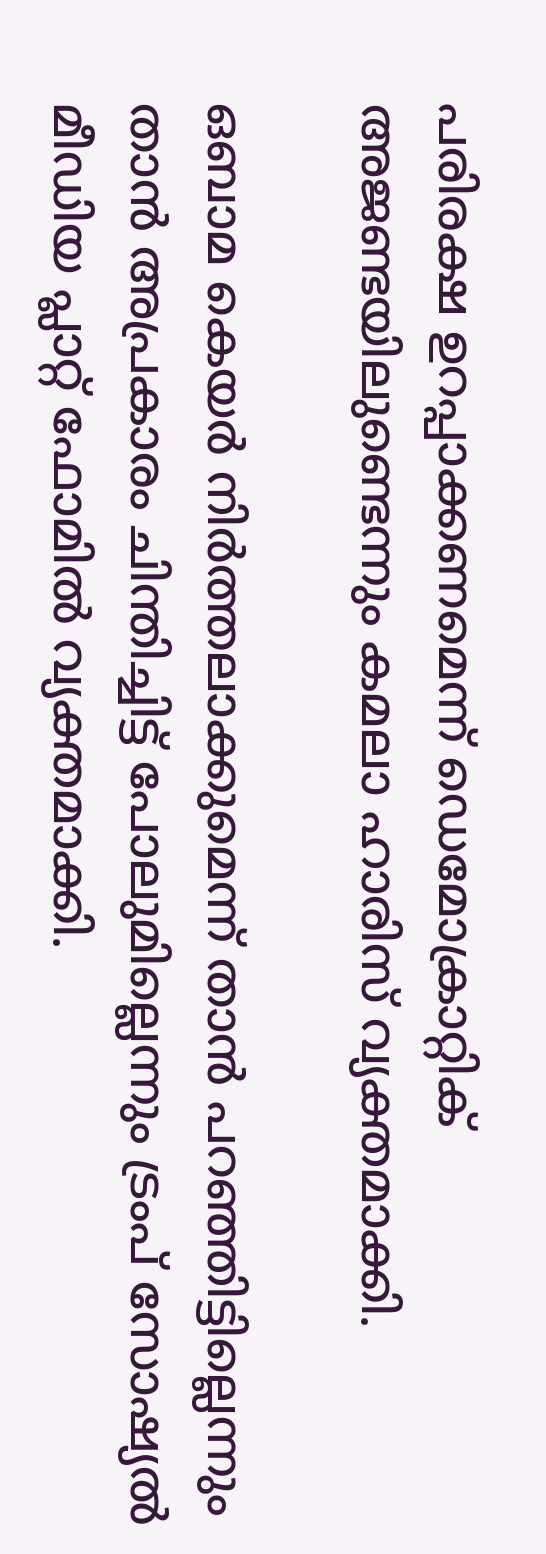പരിരക്ഷ ഉറപ്പാക്കണമെന്ന് ഡെമോക്രാറ്റിക് അജണ്ടയിലുണ്ടെന്നും കമലാ ഹാരിസ് വ്യക്തമാക്കി.

ഒബാമ കെയർ നിർത്തലാക്കുമെന്ന് താൻ പറഞ്ഞിട്ടില്ലെന്നും താൻ അപ്രകാരം ചിന്തിച്ചിട്ട് പോലുമില്ലെന്നും ട്രംപ് സോഷ്യൽ മീഡിയ പ്ലാറ്റ് ഫോമിൽ വ്യക്തമാക്കി.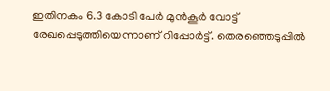ഇതിനകം 6.3 കോടി പേർ മുൻകൂർ വോട്ട് രേഖപ്പെടുത്തിയെന്നാണ് റിപ്പോർട്ട്. തെരഞ്ഞെടുപ്പിൽ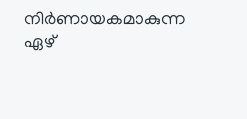നിർണായകമാകുന്ന ഏഴ്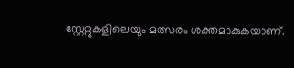സ്റ്റേറ്റുകളിലെയും മത്സരം ശക്തമാകുകയാണ്.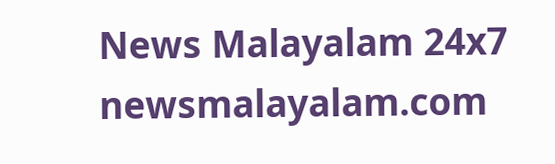News Malayalam 24x7
newsmalayalam.com